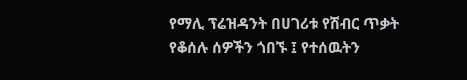የማሊ ፕሬዝዳንት በሀገሪቱ የሽብር ጥቃት የቆሰሉ ሰዎችን ጎበኙ ፤ የተሰዉትን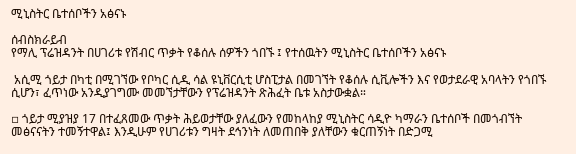ሚኒስትር ቤተሰቦችን አፅናኑ

ሰብስክራይብ
የማሊ ፕሬዝዳንት በሀገሪቱ የሽብር ጥቃት የቆሰሉ ሰዎችን ጎበኙ ፤ የተሰዉትን ሚኒስትር ቤተሰቦችን አፅናኑ

 አሲሚ ጎይታ በካቲ በሚገኘው የቦካር ሲዲ ሳል ዩኒቨርሲቲ ሆስፒታል በመገኘት የቆሰሉ ሲቪሎችን እና የወታደራዊ አባላትን የጎበኙ ሲሆን፣ ፈጥነው አንዲያገግሙ መመኘታቸውን የፕሬዝዳንት ጽሕፈት ቤቱ አስታውቋል።

▫ ጎይታ ሚያዝያ 17 በተፈጸመው ጥቃት ሕይወታቸው ያለፈውን የመከላከያ ሚኒስትር ሳዲዮ ካማራን ቤተሰቦች በመጎብኘት መፅናናትን ተመኝተዋል፤ እንዲሁም የሀገሪቱን ግዛት ደኅንነት ለመጠበቅ ያለቸውን ቁርጠኝነት በድጋሚ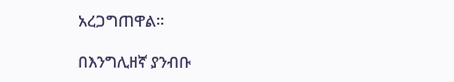አረጋግጠዋል።

በእንግሊዘኛ ያንብቡ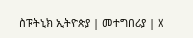ስፑትኒክ ኢትዮጵያ | መተግበሪያ | X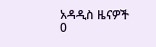አዳዲስ ዜናዎች
0